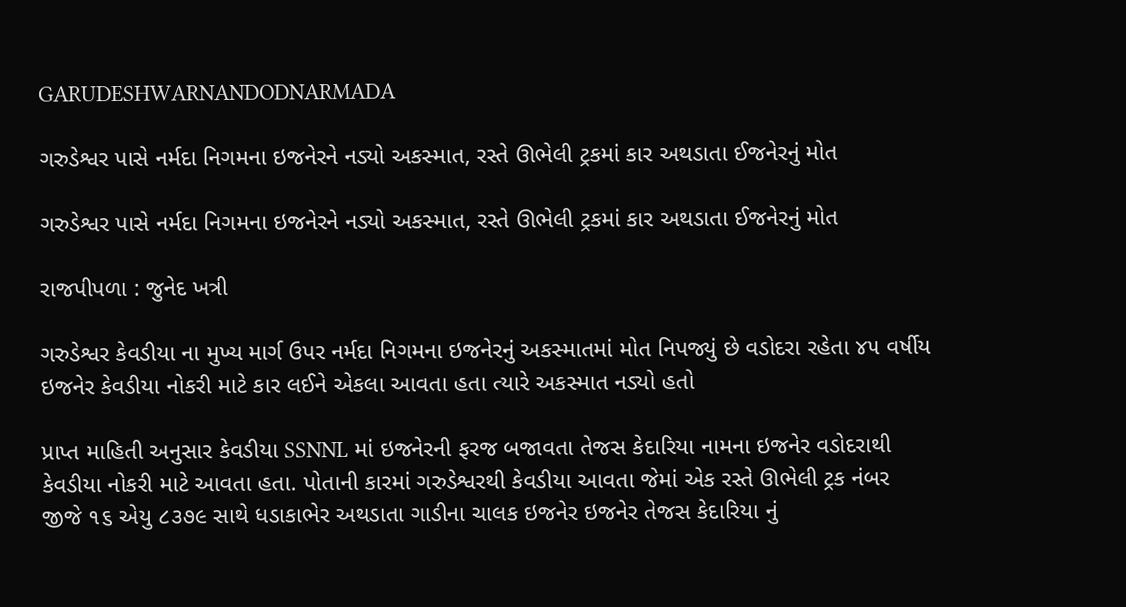GARUDESHWARNANDODNARMADA

ગરુડેશ્વર પાસે નર્મદા નિગમના ઇજનેરને નડ્યો અકસ્માત, રસ્તે ઊભેલી ટ્રકમાં કાર અથડાતા ઈજનેરનું મોત

ગરુડેશ્વર પાસે નર્મદા નિગમના ઇજનેરને નડ્યો અકસ્માત, રસ્તે ઊભેલી ટ્રકમાં કાર અથડાતા ઈજનેરનું મોત

રાજપીપળા : જુનેદ ખત્રી

ગરુડેશ્વર કેવડીયા ના મુખ્ય માર્ગ ઉપર નર્મદા નિગમના ઇજનેરનું અકસ્માતમાં મોત નિપજ્યું છે વડોદરા રહેતા ૪૫ વર્ષીય ઇજનેર કેવડીયા નોકરી માટે કાર લઈને એકલા આવતા હતા ત્યારે અકસ્માત નડ્યો હતો

પ્રાપ્ત માહિતી અનુસાર કેવડીયા SSNNL માં ઇજનેરની ફરજ બજાવતા તેજસ કેદારિયા નામના ઇજનેર વડોદરાથી કેવડીયા નોકરી માટે આવતા હતા. પોતાની કારમાં ગરુડેશ્વરથી કેવડીયા આવતા જેમાં એક રસ્તે ઊભેલી ટ્રક નંબર જીજે ૧૬ એયુ ૮૩૭૯ સાથે ધડાકાભેર અથડાતા ગાડીના ચાલક ઇજનેર ઇજનેર તેજસ કેદારિયા નું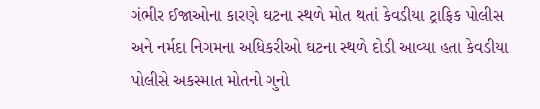ગંભીર ઈજાઓના કારણે ઘટના સ્થળે મોત થતાં કેવડીયા ટ્રાફિક પોલીસ અને નર્મદા નિગમના અધિકરીઓ ઘટના સ્થળે દોડી આવ્યા હતા કેવડીયા પોલીસે અકસ્માત મોતનો ગુનો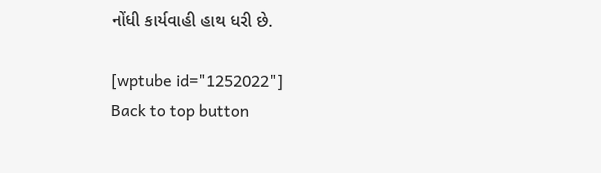નોંધી કાર્યવાહી હાથ ધરી છે.

[wptube id="1252022"]
Back to top button